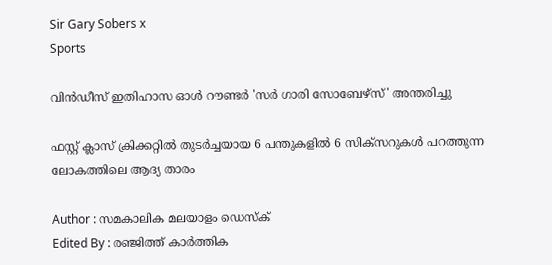Sir Gary Sobers x
Sports

വിൻഡീസ് ഇതിഹാസ ഓൾ റൗണ്ടർ 'സർ ഗാരി സോബേഴ്സ്' അന്തരിച്ചു

ഫസ്റ്റ് ക്ലാസ് ക്രിക്കറ്റിൽ തുടർച്ചയായ 6 പന്തുകളിൽ 6 സിക്സറുകൾ പറത്തുന്ന ലോകത്തിലെ ആദ്യ താരം

Author : സമകാലിക മലയാളം ഡെസ്ക്
Edited By : രഞ്ജിത്ത് കാർത്തിക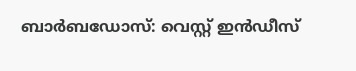ബാർബഡോസ്: വെസ്റ്റ് ഇൻഡീസ്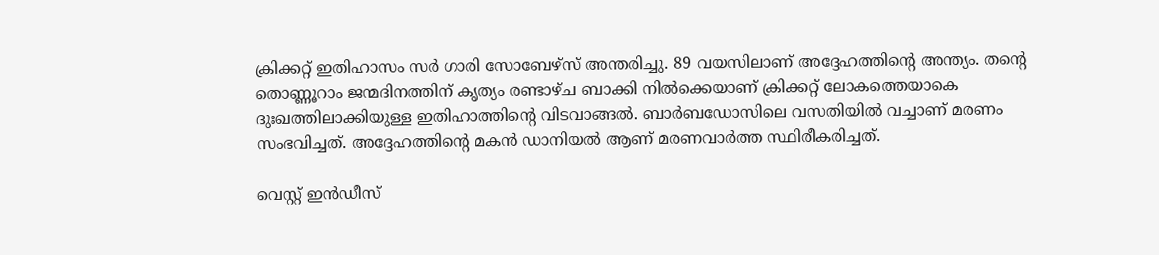ക്രിക്കറ്റ് ഇതിഹാസം സർ ഗാരി സോബേഴ്സ് അന്തരിച്ചു. 89 വയസിലാണ് അദ്ദേഹത്തിന്റെ അന്ത്യം. തന്റെ തൊണ്ണൂറാം ജന്മദിനത്തിന് കൃത്യം രണ്ടാഴ്ച ബാക്കി നിൽക്കെയാണ് ക്രിക്കറ്റ് ലോകത്തെയാകെ ദുഃഖത്തിലാക്കിയുള്ള ഇതിഹാത്തിന്റെ വിടവാങ്ങൽ. ബാർബഡോസിലെ വസതിയിൽ വച്ചാണ് മരണം സംഭവിച്ചത്. അദ്ദേഹത്തിന്റെ മകൻ ഡാനിയൽ ആണ് മരണവാർത്ത സ്ഥിരീകരിച്ചത്.

വെസ്റ്റ് ഇൻഡീസ്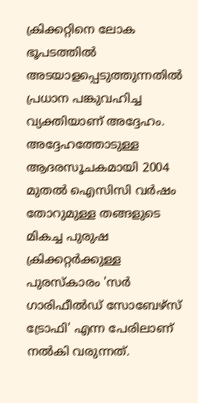ക്രിക്കറ്റിനെ ലോക ഭൂപടത്തിൽ അടയാളപ്പെടുത്തുന്നതിൽ പ്രധാന പങ്കുവഹിച്ച വ്യക്തിയാണ് അദ്ദേഹം. അദ്ദേഹത്തോടുള്ള ആദരസൂചകമായി 2004 മുതൽ ഐസിസി വർഷം തോറുമുള്ള തങ്ങളുടെ മികച്ച പുരുഷ ക്രിക്കറ്റർക്കുള്ള പുരസ്കാരം 'സർ ഗാരിഫീൽഡ് സോബേഴ്സ് ട്രോഫി' എന്ന പേരിലാണ് നൽകി വരുന്നത്.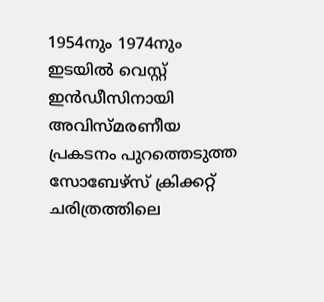1954നും 1974നും ഇടയിൽ വെസ്റ്റ് ഇൻഡീസിനായി അവിസ്മരണീയ പ്രകടനം പുറത്തെടുത്ത സോബേഴ്സ് ക്രിക്കറ്റ് ചരിത്രത്തിലെ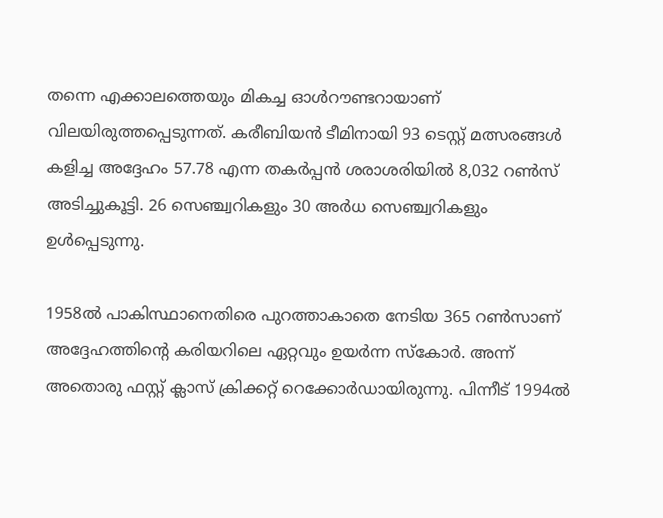തന്നെ എക്കാലത്തെയും മികച്ച ഓൾറൗണ്ടറായാണ് വിലയിരുത്തപ്പെടുന്നത്. കരീബിയൻ ടീമിനായി 93 ടെസ്റ്റ് മത്സരങ്ങൾ കളിച്ച അദ്ദേഹം 57.78 എന്ന തകർപ്പൻ ശരാശരിയിൽ 8,032 റൺസ് അടിച്ചുകൂട്ടി. 26 സെഞ്ച്വറികളും 30 അർധ സെഞ്ച്വറികളും ഉൾപ്പെടുന്നു.

1958ൽ പാകിസ്ഥാനെതിരെ പുറത്താകാതെ നേടിയ 365 റൺസാണ് അദ്ദേഹത്തിന്റെ കരിയറിലെ ഏറ്റവും ഉയർന്ന സ്കോർ. അന്ന് അതൊരു ഫസ്റ്റ് ക്ലാസ് ക്രിക്കറ്റ് റെക്കോർഡായിരുന്നു. പിന്നീട് 1994ൽ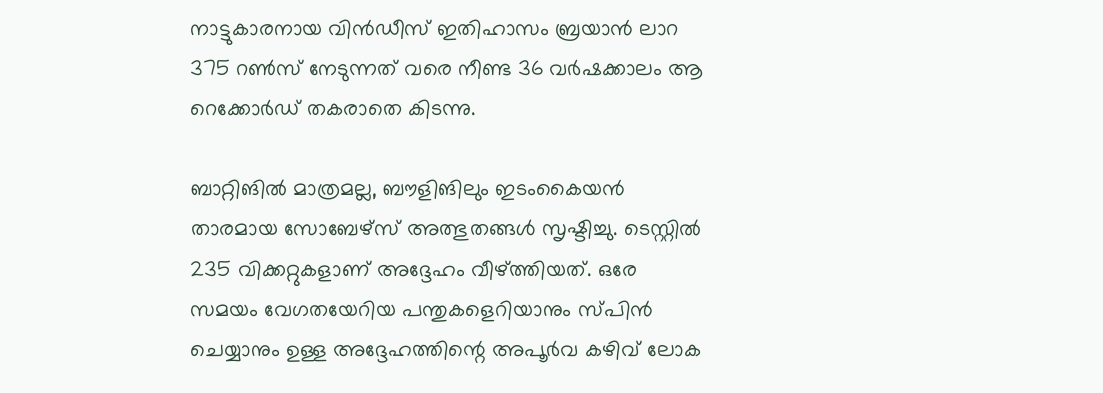നാട്ടുകാരനായ വിൻഡീസ് ഇതിഹാസം ബ്രയാൻ ലാറ 375 റൺസ് നേടുന്നത് വരെ നീണ്ട 36 വർഷക്കാലം ആ റെക്കോർഡ് തകരാതെ കിടന്നു.

ബാറ്റിങിൽ മാത്രമല്ല, ബൗളിങിലും ഇടംകൈയൻ താരമായ സോബേഴ്സ് അത്ഭുതങ്ങൾ സൃഷ്ടിച്ചു. ടെസ്റ്റിൽ 235 വിക്കറ്റുകളാണ് അദ്ദേഹം വീഴ്ത്തിയത്. ഒരേ സമയം വേഗതയേറിയ പന്തുകളെറിയാനും സ്പിൻ ചെയ്യാനും ഉള്ള അദ്ദേഹത്തിന്റെ അപൂർവ കഴിവ് ലോക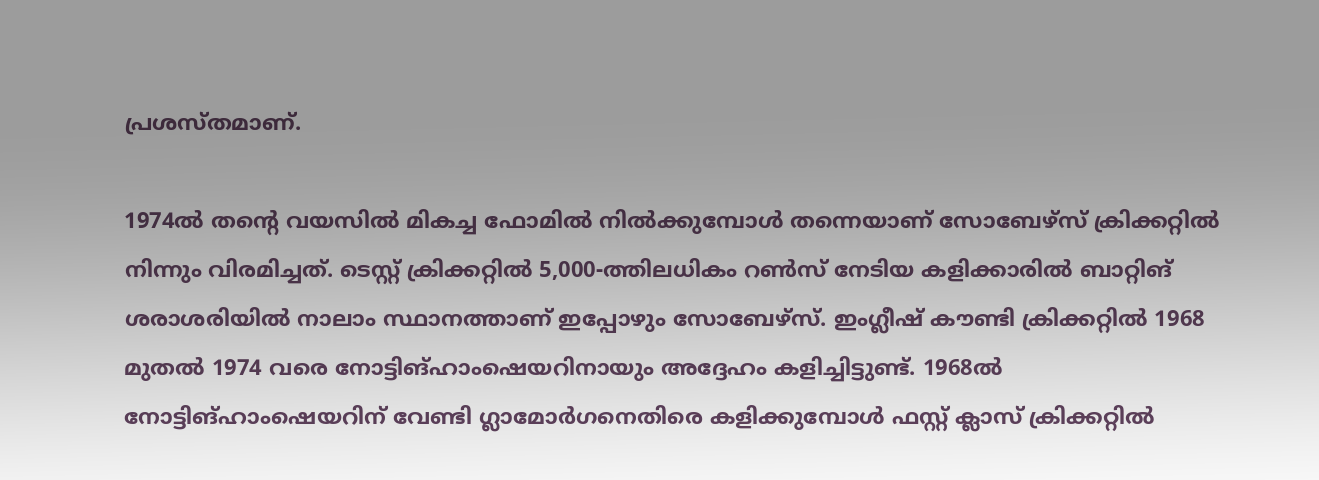പ്രശസ്തമാണ്.

1974ൽ തന്റെ വയസിൽ മികച്ച ഫോമിൽ നിൽക്കുമ്പോൾ തന്നെയാണ് സോബേഴ്സ് ക്രിക്കറ്റിൽ നിന്നും വിരമിച്ചത്. ടെസ്റ്റ് ക്രിക്കറ്റിൽ 5,000-ത്തിലധികം റൺസ് നേടിയ കളിക്കാരിൽ ബാറ്റിങ് ശരാശരിയിൽ നാലാം സ്ഥാനത്താണ് ഇപ്പോഴും സോബേഴ്സ്. ഇംഗ്ലീഷ് കൗണ്ടി ക്രിക്കറ്റിൽ 1968 മുതൽ 1974 വരെ നോട്ടിങ്ഹാംഷെയറിനായും അദ്ദേഹം കളിച്ചിട്ടുണ്ട്. 1968ൽ നോട്ടിങ്ഹാംഷെയറിന് വേണ്ടി ഗ്ലാമോർഗനെതിരെ കളിക്കുമ്പോൾ ഫസ്റ്റ് ക്ലാസ് ക്രിക്കറ്റിൽ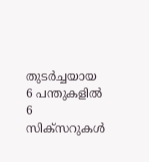തുടർച്ചയായ 6 പന്തുകളിൽ 6 സിക്സറുകൾ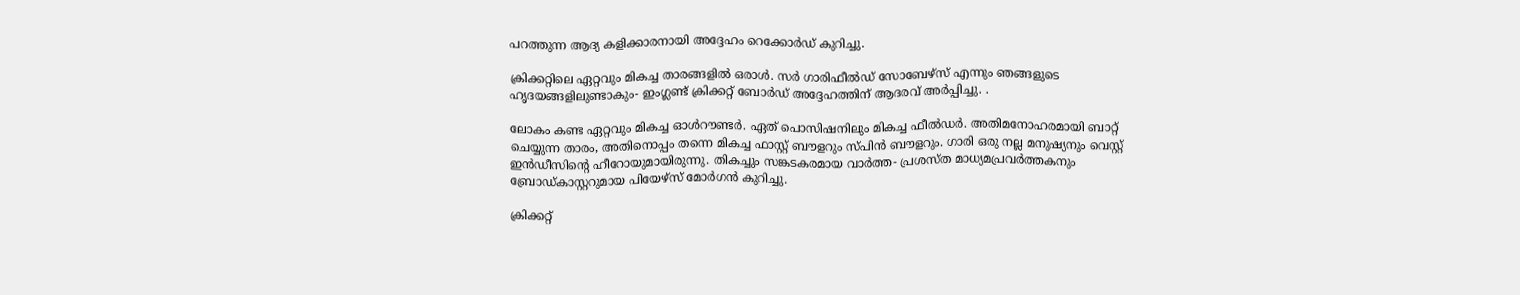പറത്തുന്ന ആദ്യ കളിക്കാരനായി അദ്ദേഹം റെക്കോർഡ് കുറിച്ചു.

ക്രിക്കറ്റിലെ ഏറ്റവും മികച്ച താരങ്ങളിൽ ഒരാൾ. സർ ഗാരിഫീൽഡ് സോബേഴ്സ് എന്നും ഞങ്ങളുടെ ഹൃദയങ്ങളിലുണ്ടാകും- ഇംഗ്ലണ്ട് ക്രിക്കറ്റ് ബോർഡ് അദ്ദേഹത്തിന് ആദരവ് അർപ്പിച്ചു. .

ലോകം കണ്ട ഏറ്റവും മികച്ച ഓൾറൗണ്ടർ. ഏത് പൊസിഷനിലും മികച്ച ഫീൽഡർ. അതിമനോഹരമായി ബാറ്റ് ചെയ്യുന്ന താരം, അതിനൊപ്പം തന്നെ മികച്ച ഫാസ്റ്റ് ബൗളറും സ്പിൻ ബൗളറും. ഗാരി ഒരു നല്ല മനുഷ്യനും വെസ്റ്റ് ഇൻഡീസിന്റെ ഹീറോയുമായിരുന്നു. തികച്ചും സങ്കടകരമായ വാർത്ത- പ്രശസ്ത മാധ്യമപ്രവർത്തകനും ബ്രോഡ്കാസ്റ്ററുമായ പിയേഴ്സ് മോർഗൻ കുറിച്ചു.

ക്രിക്കറ്റ്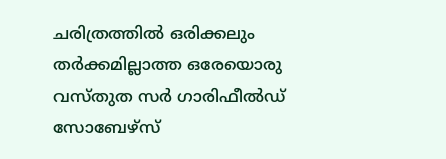ചരിത്രത്തിൽ ഒരിക്കലും തർക്കമില്ലാത്ത ഒരേയൊരു വസ്തുത സർ ഗാരിഫീൽഡ് സോബേഴ്സ്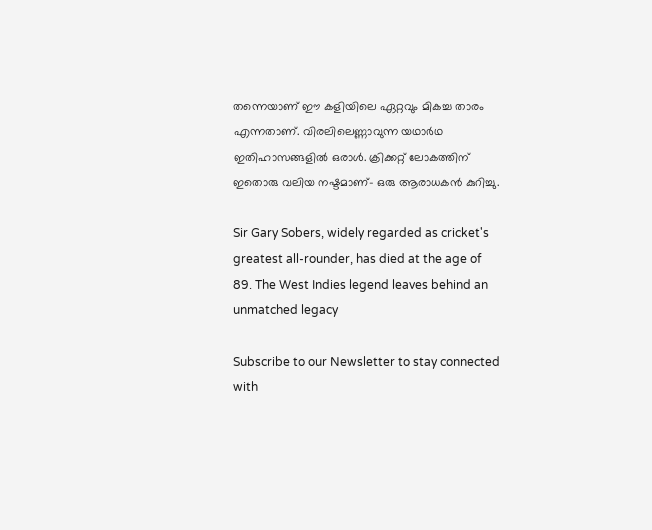തന്നെയാണ് ഈ കളിയിലെ ഏറ്റവും മികച്ച താരം എന്നതാണ്. വിരലിലെണ്ണാവുന്ന യഥാർഥ ഇതിഹാസങ്ങളിൽ ഒരാൾ. ക്രിക്കറ്റ് ലോകത്തിന് ഇതൊരു വലിയ നഷ്ടമാണ്- ഒരു ആരാധകൻ കുറിച്ചു.

Sir Gary Sobers, widely regarded as cricket's greatest all-rounder, has died at the age of 89. The West Indies legend leaves behind an unmatched legacy

Subscribe to our Newsletter to stay connected with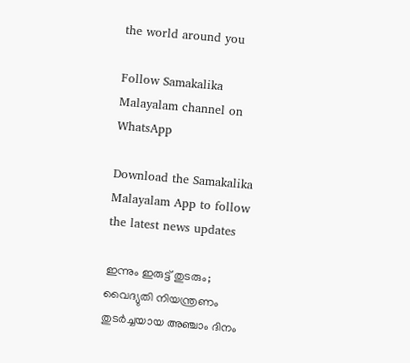the world around you

Follow Samakalika Malayalam channel on WhatsApp

Download the Samakalika Malayalam App to follow the latest news updates

ഇന്നും ഇരുട്ട് തുടരും; വൈദ്യുതി നിയന്ത്രണം തുടർച്ചയായ അഞ്ചാം ദിനം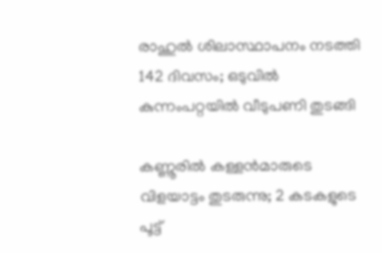രാഹുല്‍ ശിലാസ്ഥാപനം നടത്തി 142 ദിവസം; ഒടുവില്‍ കുന്നംപറ്റയില്‍ വീടുപണി തുടങ്ങി

കണ്ണൂരിൽ കള്ളൻമാരുടെ വിളയാട്ടം തുടരുന്നു; 2 കടകളുടെ പൂട്ട്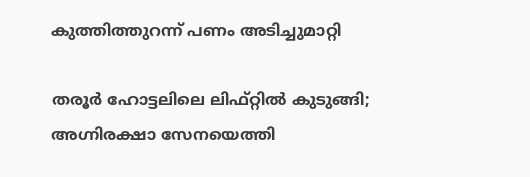കുത്തിത്തുറന്ന് പണം അടിച്ചുമാറ്റി

തരൂർ ഹോട്ടലിലെ ലിഫ്റ്റിൽ കുടുങ്ങി; അഗ്നിരക്ഷാ സേനയെത്തി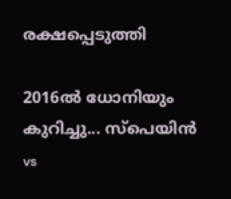രക്ഷപ്പെടുത്തി

2016ൽ ധോനിയും കുറിച്ചു... സ്പെയിൻ vs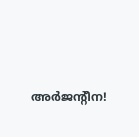അർജന്റീന!